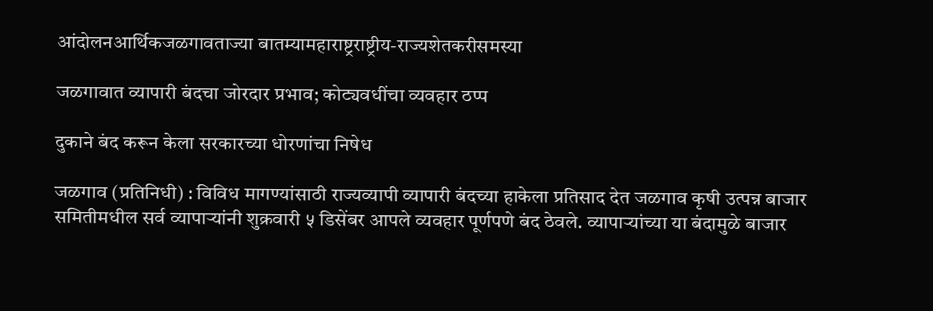आंदोलनआर्थिकजळगावताज्या बातम्यामहाराष्ट्रराष्ट्रीय-राज्यशेतकरीसमस्या

जळगावात व्यापारी बंदचा जोरदार प्रभाव; कोट्यवधींचा व्यवहार ठप्प

दुकाने बंद करून केला सरकारच्या धोरणांचा निषेध

जळगाव (प्रतिनिधी) : विविध मागण्यांसाठी राज्यव्यापी व्यापारी बंदच्या हाकेला प्रतिसाद देत जळगाव कृषी उत्पन्न बाजार समितीमधील सर्व व्यापाऱ्यांनी शुक्रवारी ५ डिसेंबर आपले व्यवहार पूर्णपणे बंद ठेवले. व्यापाऱ्यांच्या या बंदामुळे बाजार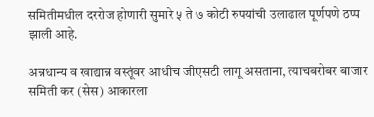समितीमधील दररोज होणारी सुमारे ५ ते ७ कोटी रुपयांची उलाढाल पूर्णपणे ठप्प झाली आहे.

अन्नधान्य व खाद्यान्न वस्तूंवर आधीच जीएसटी लागू असताना, त्याचबरोबर बाजार समिती कर (सेस) आकारला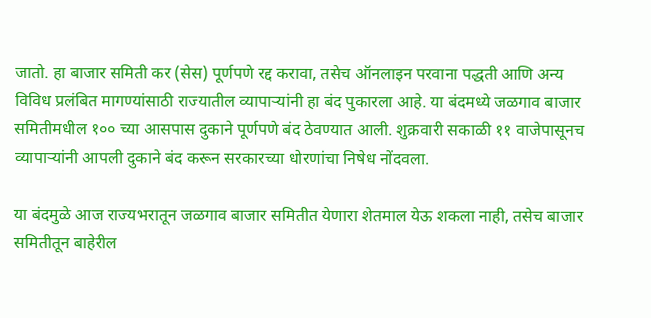जातो. हा बाजार समिती कर (सेस) पूर्णपणे रद्द करावा, तसेच ऑनलाइन परवाना पद्धती आणि अन्य विविध प्रलंबित मागण्यांसाठी राज्यातील व्यापाऱ्यांनी हा बंद पुकारला आहे. या बंदमध्ये जळगाव बाजार समितीमधील १०० च्या आसपास दुकाने पूर्णपणे बंद ठेवण्यात आली. शुक्रवारी सकाळी ११ वाजेपासूनच व्यापाऱ्यांनी आपली दुकाने बंद करून सरकारच्या धोरणांचा निषेध नोंदवला.

या बंदमुळे आज राज्यभरातून जळगाव बाजार समितीत येणारा शेतमाल येऊ शकला नाही, तसेच बाजार समितीतून बाहेरील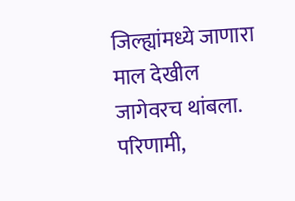जिल्ह्यांमध्ये जाणारा माल देखील जागेवरच थांबला. परिणामी,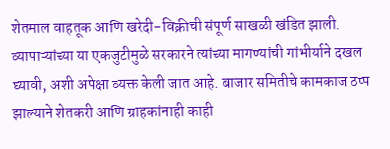शेतमाल वाहतूक आणि खरेदी-विक्रीची संपूर्ण साखळी खंडित झाली. व्यापाऱ्यांच्या या एकजुटीमुळे सरकारने त्यांच्या मागण्यांची गांभीर्याने दखल घ्यावी, अशी अपेक्षा व्यक्त केली जात आहे. बाजार समितीचे कामकाज ठप्प झाल्याने शेतकरी आणि ग्राहकांनाही काही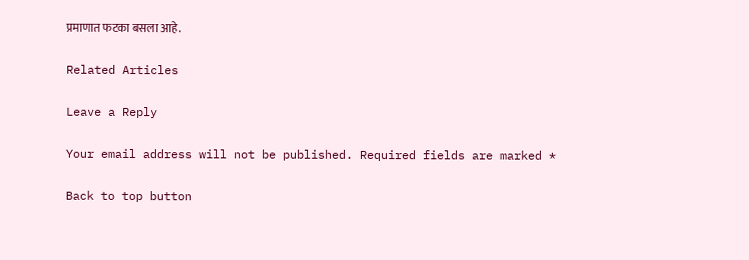प्रमाणात फटका बसला आहे.

Related Articles

Leave a Reply

Your email address will not be published. Required fields are marked *

Back to top button